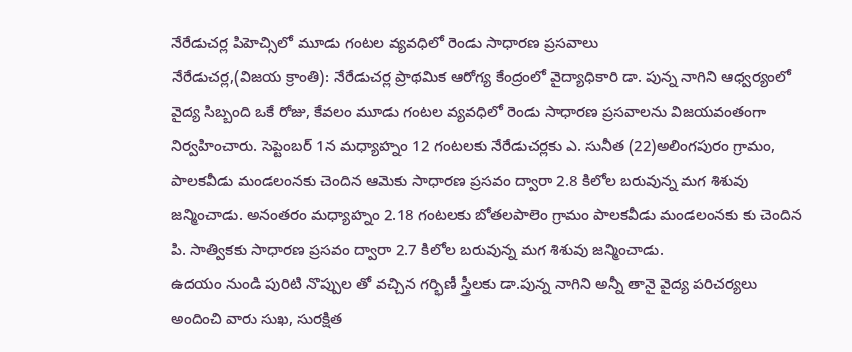నేరేడుచర్ల పిహెచ్సిలో మూడు గంటల వ్యవధిలో రెండు సాధారణ ప్రసవాలు
నేరేడుచర్ల,(విజయ క్రాంతి): నేరేడుచర్ల ప్రాథమిక ఆరోగ్య కేంద్రంలో వైద్యాధికారి డా. పున్న నాగిని ఆధ్వర్యంలో వైద్య సిబ్బంది ఒకే రోజు, కేవలం మూడు గంటల వ్యవధిలో రెండు సాధారణ ప్రసవాలను విజయవంతంగా నిర్వహించారు. సెప్టెంబర్ 1న మధ్యాహ్నం 12 గంటలకు నేరేడుచర్లకు ఎ. సునీత (22)అలింగపురం గ్రామం, పాలకవీడు మండలంనకు చెందిన ఆమెకు సాధారణ ప్రసవం ద్వారా 2.8 కిలోల బరువున్న మగ శిశువు జన్మించాడు. అనంతరం మధ్యాహ్నం 2.18 గంటలకు బోతలపాలెం గ్రామం పాలకవీడు మండలంనకు కు చెందిన పి. సాత్వికకు సాధారణ ప్రసవం ద్వారా 2.7 కిలోల బరువున్న మగ శిశువు జన్మించాడు.
ఉదయం నుండి పురిటి నొప్పుల తో వచ్చిన గర్భిణీ స్త్రీలకు డా.పున్న నాగిని అన్నీ తానై వైద్య పరిచర్యలు అందించి వారు సుఖ, సురక్షిత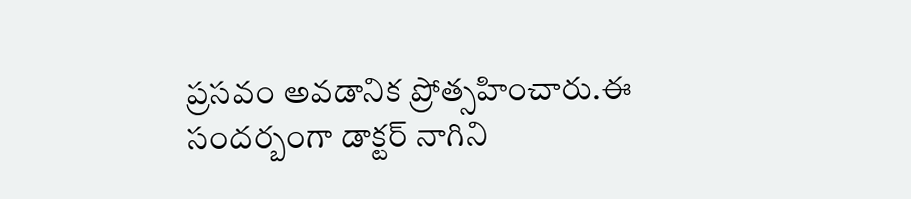ప్రసవం అవడానిక ప్రోత్సహించారు.ఈ సందర్బంగా డాక్టర్ నాగిని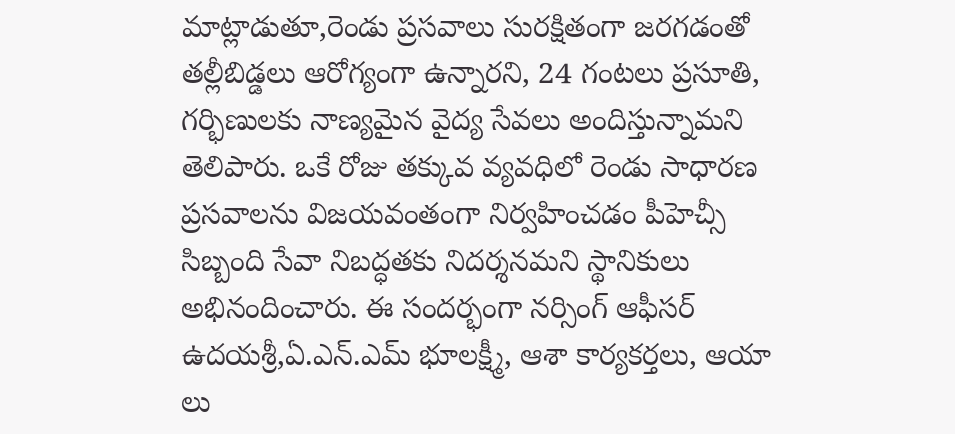మాట్లాడుతూ,రెండు ప్రసవాలు సురక్షితంగా జరగడంతో తల్లీబిడ్డలు ఆరోగ్యంగా ఉన్నారని, 24 గంటలు ప్రసూతి, గర్భిణులకు నాణ్యమైన వైద్య సేవలు అందిస్తున్నామని తెలిపారు. ఒకే రోజు తక్కువ వ్యవధిలో రెండు సాధారణ ప్రసవాలను విజయవంతంగా నిర్వహించడం పీహెచ్సీ సిబ్బంది సేవా నిబద్ధతకు నిదర్శనమని స్థానికులు అభినందించారు. ఈ సందర్భంగా నర్సింగ్ ఆఫీసర్ ఉదయశ్రీ,ఏ.ఎన్.ఎమ్ భూలక్ష్మీ, ఆశా కార్యకర్తలు, ఆయా లు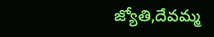జ్యోతి,దేవమ్మ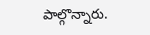పాల్గొన్నారు.